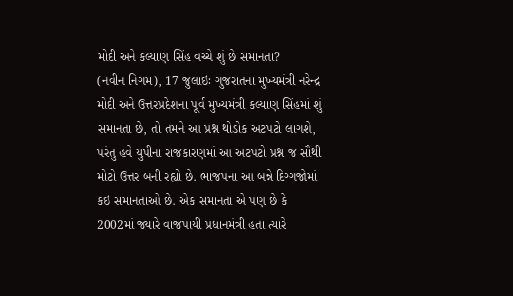મોદી અને કલ્યાણ સિંહ વચ્ચે શું છે સમાનતા?
(નવીન નિગમ), 17 જુલાઇઃ ગુજરાતના મુખ્યમંત્રી નરેન્દ્ર મોદી અને ઉત્તરપ્રદેશના પૂર્વ મુખ્યમંત્રી કલ્યાણ સિંહમાં શું સમાનતા છે, તો તમને આ પ્રશ્ન થોડોક અટપટો લાગશે, પરંતુ હવે યુપીના રાજકારણમાં આ અટપટો પ્રશ્ન જ સૌથી મોટો ઉત્તર બની રહ્યો છે. ભાજપના આ બન્ને દિગ્ગજોમાં કઇ સમાનતાઓ છે. એક સમાનતા એ પણ છે કે 2002માં જ્યારે વાજપાયી પ્રધાનમંત્રી હતા ત્યારે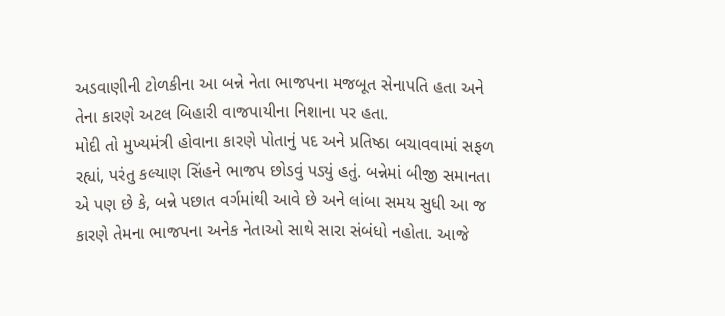અડવાણીની ટોળકીના આ બન્ને નેતા ભાજપના મજબૂત સેનાપતિ હતા અને તેના કારણે અટલ બિહારી વાજપાયીના નિશાના પર હતા.
મોદી તો મુખ્યમંત્રી હોવાના કારણે પોતાનું પદ અને પ્રતિષ્ઠા બચાવવામાં સફળ રહ્યાં, પરંતુ કલ્યાણ સિંહને ભાજપ છોડવું પડ્યું હતું. બન્નેમાં બીજી સમાનતા એ પણ છે કે, બન્ને પછાત વર્ગમાંથી આવે છે અને લાંબા સમય સુધી આ જ કારણે તેમના ભાજપના અનેક નેતાઓ સાથે સારા સંબંધો નહોતા. આજે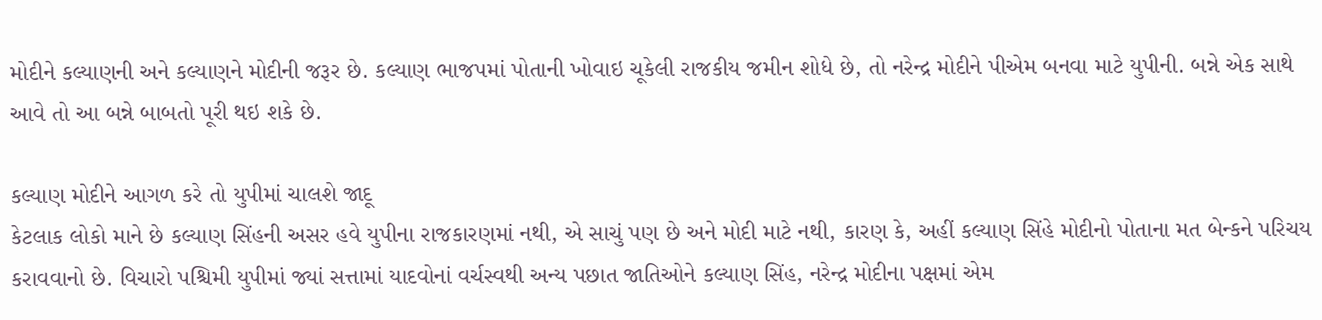મોદીને કલ્યાણની અને કલ્યાણને મોદીની જરૂર છે. કલ્યાણ ભાજપમાં પોતાની ખોવાઇ ચૂકેલી રાજકીય જમીન શોધે છે, તો નરેન્દ્ર મોદીને પીએમ બનવા માટે યુપીની. બન્ને એક સાથે આવે તો આ બન્ને બાબતો પૂરી થઇ શકે છે.

કલ્યાણ મોદીને આગળ કરે તો યુપીમાં ચાલશે જાદૂ
કેટલાક લોકો માને છે કલ્યાણ સિંહની અસર હવે યુપીના રાજકારણમાં નથી, એ સાચું પણ છે અને મોદી માટે નથી, કારણ કે, અહીં કલ્યાણ સિંહે મોદીનો પોતાના મત બેન્કને પરિચય કરાવવાનો છે. વિચારો પશ્ચિમી યુપીમાં જ્યાં સત્તામાં યાદવોનાં વર્ચસ્વથી અન્ય પછાત જાતિઓને કલ્યાણ સિંહ, નરેન્દ્ર મોદીના પક્ષમાં એમ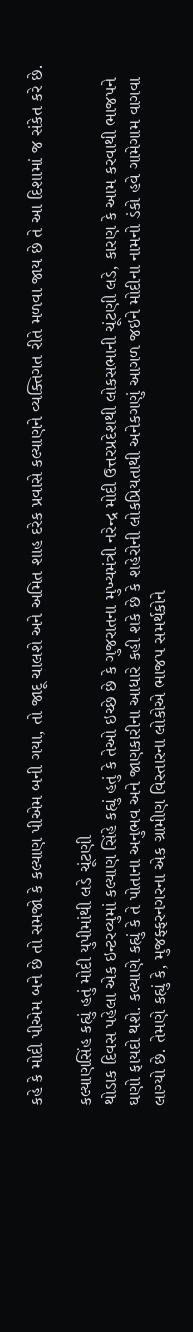કહે કે મોદી પીએમ બને છે તો સમજો કે કલ્યાણ પીએમ બની ગયા, તો જાદૂ ચાલશે અને અમિત શાહ દરેક પ્રવાસે કલ્યાણને વ્યક્તિગત રીતે મળવા જાય છે તે આ દિશામાં જ સંકેત કરે છે.

કલ્યાણસિંહ કહ્યું હતું મોદી યુપીમાંથી લડે ચૂંટણી
થોડાક દિવસ પહેલા એક ઇન્ટરવ્યુમાં કલ્યાણ સિંહે કહ્યું હતું કે તેઓ ઇચ્છે છે કે ગુજરાતના મુખ્યમંત્રી નરેન્દ્ર મોદી ઉત્તરપ્રદેશથી લોકસભાની ચૂંટણી લડે, કારણ કે આમ કરવાથી ભાજપને ઘણો ફાયદો થશે. કલ્યાણે કહ્યું કે તે પોતાના અનુભવ અને જાણકારીના આધારે કહી શકે છે કે શહેરોની લોકપ્રિયતાથી અનેકગણું આગળ જઇને મોદીના નામનો ડંકો હવે ગામેગામ વાગવા લાગ્યો છે. તેમણે કહ્યું કે, મુજફ્ફરનગરના એક ગ્રામીણ વિસ્તારના લોકોએ ભાજપ સમર્થકોને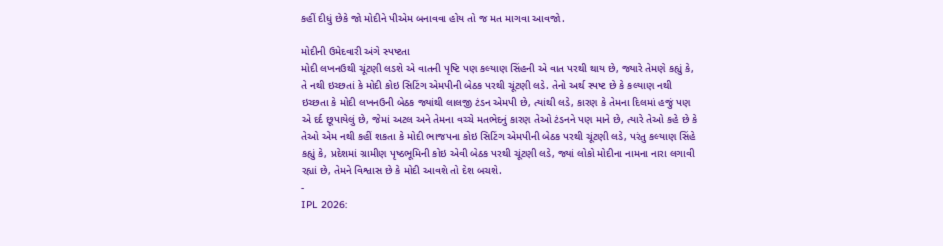કહીં દીધું છેકે જો મોદીને પીએમ બનાવવા હોય તો જ મત માગવા આવજો.

મોદીની ઉમેદવારી અંગે સ્પષ્ટતા
મોદી લખનઉથી ચૂંટણી લડશે એ વાતની પૃષ્ટિ પણ કલ્યાણ સિંહની એ વાત પરથી થાય છે, જ્યારે તેમણે કહ્યું કે, તે નથી ઇચ્છતાં કે મોદી કોઇ સિટિંગ એમપીની બેઠક પરથી ચૂંટણી લડે. તેનો અર્થ સ્પષ્ટ છે કે કલ્યાણ નથી ઇચ્છતા કે મોદી લખનઉની બેઠક જ્યાંથી લાલજી ટંડન એમપી છે, ત્યાંથી લડે, કારણ કે તેમના દિલમાં હજું પણ એ દર્દ છૂપાયેલું છે, જેમાં અટલ અને તેમના વચ્ચે મતભેદનું કારણ તેઓ ટંડનને પણ માને છે, ત્યારે તેઓ કહે છે કે તેઓ એમ નથી કહીં શકતા કે મોદી ભાજપના કોઇ સિટિંગ એમપીની બેઠક પરથી ચૂંટણી લડે, પરંતુ કલ્યાણ સિંહે કહ્યું કે, પ્રદેશમાં ગ્રામીણ પૃષ્ઠભૂમિની કોઇ એવી બેઠક પરથી ચૂંટણી લડે, જ્યાં લોકો મોદીના નામના નારા લગાવી રહ્યાં છે, તેમને વિશ્વાસ છે કે મોદી આવશે તો દેશ બચશે.
-
IPL 2026: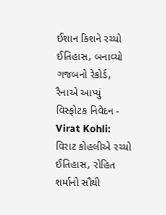ઈશાન કિશને રચ્યો ઈતિહાસ, બનાવ્યો ગજબનો રેકોર્ડ, રૈનાએ આપ્યું વિસ્ફોટક નિવેદન -
Virat Kohli: વિરાટ કોહલીએ રચ્યો ઈતિહાસ, રોહિત શર્માનો સૌથી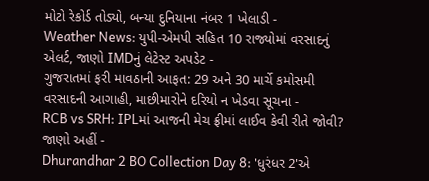મોટો રેકોર્ડ તોડ્યો, બન્યા દુનિયાના નંબર 1 ખેલાડી -
Weather News: યુપી-એમપી સહિત 10 રાજ્યોમાં વરસાદનું એલર્ટ, જાણો IMDનું લેટેસ્ટ અપડેટ -
ગુજરાતમાં ફરી માવઠાની આફત: 29 અને 30 માર્ચે કમોસમી વરસાદની આગાહી, માછીમારોને દરિયો ન ખેડવા સૂચના -
RCB vs SRH: IPLમાં આજની મેચ ફ્રીમાં લાઈવ કેવી રીતે જોવી? જાણો અહીં -
Dhurandhar 2 BO Collection Day 8: 'ધુરંધર 2'એ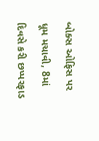બોક્સ ઓફિસ પર ધૂમ મચાવી, 8માં દિવસે કરી છપ્પરફાડ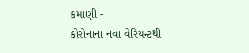કમાણી -
કોરોનાના નવા વેરિયન્ટથી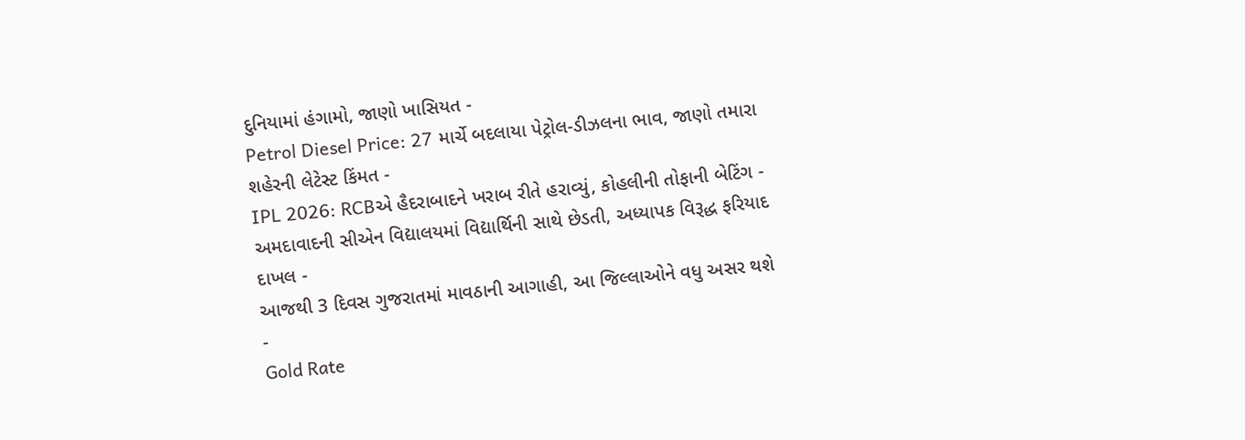દુનિયામાં હંગામો, જાણો ખાસિયત -
Petrol Diesel Price: 27 માર્ચે બદલાયા પેટ્રોલ-ડીઝલના ભાવ, જાણો તમારા શહેરની લેટેસ્ટ કિંમત -
IPL 2026: RCBએ હૈદરાબાદને ખરાબ રીતે હરાવ્યું, કોહલીની તોફાની બેટિંગ -
અમદાવાદની સીએન વિદ્યાલયમાં વિદ્યાર્થિની સાથે છેડતી, અધ્યાપક વિરૂદ્ધ ફરિયાદ દાખલ -
આજથી 3 દિવસ ગુજરાતમાં માવઠાની આગાહી, આ જિલ્લાઓને વધુ અસર થશે -
Gold Rate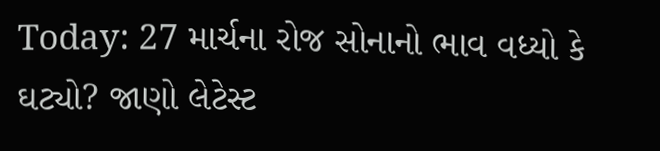Today: 27 માર્ચના રોજ સોનાનો ભાવ વધ્યો કે ઘટ્યો? જાણો લેટેસ્ટ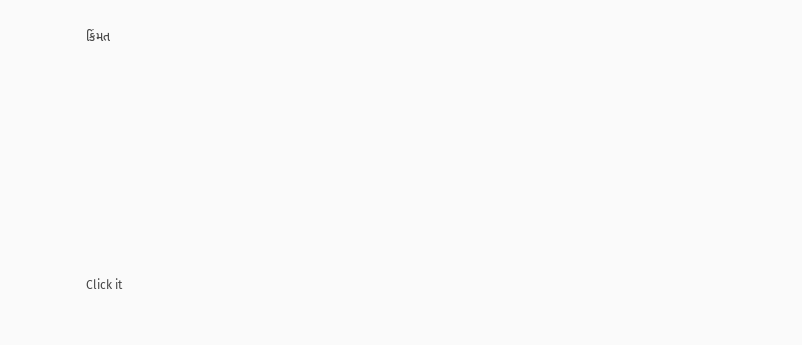કિંમત









Click it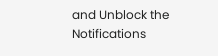and Unblock the Notifications